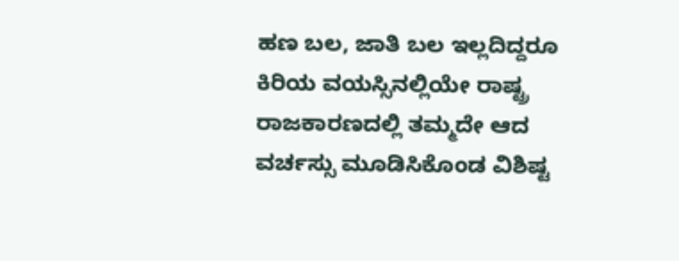ಹಣ ಬಲ, ಜಾತಿ ಬಲ ಇಲ್ಲದಿದ್ದರೂ ಕಿರಿಯ ವಯಸ್ಸಿನಲ್ಲಿಯೇ ರಾಷ್ಟ್ರ ರಾಜಕಾರಣದಲ್ಲಿ ತಮ್ಮದೇ ಆದ ವರ್ಚಸ್ಸು ಮೂಡಿಸಿಕೊಂಡ ವಿಶಿಷ್ಟ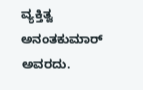ವ್ಯಕ್ತಿತ್ವ ಅನಂತಕುಮಾರ್ ಅವರದು.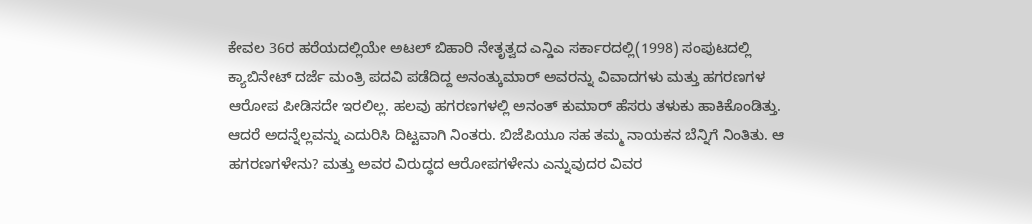ಕೇವಲ 36ರ ಹರೆಯದಲ್ಲಿಯೇ ಅಟಲ್ ಬಿಹಾರಿ ನೇತೃತ್ವದ ಎನ್ಡಿಎ ಸರ್ಕಾರದಲ್ಲಿ(1998) ಸಂಪುಟದಲ್ಲಿ ಕ್ಯಾಬಿನೇಟ್ ದರ್ಜೆ ಮಂತ್ರಿ ಪದವಿ ಪಡೆದಿದ್ದ ಅನಂತ್ಕುಮಾರ್ ಅವರನ್ನು ವಿವಾದಗಳು ಮತ್ತು ಹಗರಣಗಳ ಆರೋಪ ಪೀಡಿಸದೇ ಇರಲಿಲ್ಲ. ಹಲವು ಹಗರಣಗಳಲ್ಲಿ ಅನಂತ್ ಕುಮಾರ್ ಹೆಸರು ತಳುಕು ಹಾಕಿಕೊಂಡಿತ್ತು. ಆದರೆ ಅದನ್ನೆಲ್ಲವನ್ನು ಎದುರಿಸಿ ದಿಟ್ಟವಾಗಿ ನಿಂತರು. ಬಿಜೆಪಿಯೂ ಸಹ ತಮ್ಮ ನಾಯಕನ ಬೆನ್ನಿಗೆ ನಿಂತಿತು. ಆ ಹಗರಣಗಳೇನು? ಮತ್ತು ಅವರ ವಿರುದ್ಧದ ಆರೋಪಗಳೇನು ಎನ್ನುವುದರ ವಿವರ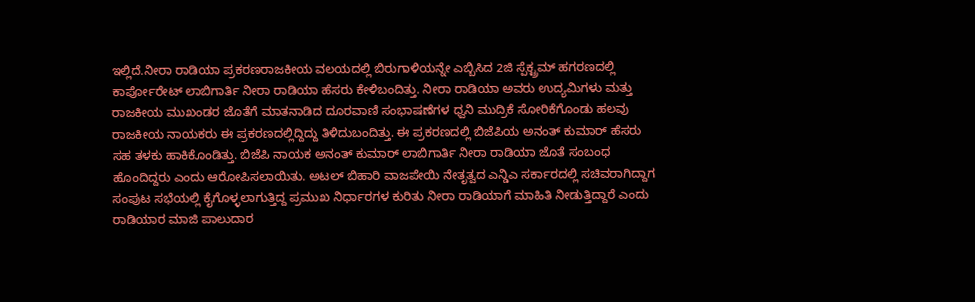ಇಲ್ಲಿದೆ.ನೀರಾ ರಾಡಿಯಾ ಪ್ರಕರಣರಾಜಕೀಯ ವಲಯದಲ್ಲಿ ಬಿರುಗಾಳಿಯನ್ನೇ ಎಬ್ಬಿಸಿದ 2ಜಿ ಸ್ಪೆಕ್ಟ್ರಮ್ ಹಗರಣದಲ್ಲಿ ಕಾರ್ಪೋರೇಟ್ ಲಾಬಿಗಾರ್ತಿ ನೀರಾ ರಾಡಿಯಾ ಹೆಸರು ಕೇಳಿಬಂದಿತ್ತು. ನೀರಾ ರಾಡಿಯಾ ಅವರು ಉದ್ಯಮಿಗಳು ಮತ್ತು ರಾಜಕೀಯ ಮುಖಂಡರ ಜೊತೆಗೆ ಮಾತನಾಡಿದ ದೂರವಾಣಿ ಸಂಭಾಷಣೆಗಳ ಧ್ವನಿ ಮುದ್ರಿಕೆ ಸೋರಿಕೆಗೊಂಡು ಹಲವು ರಾಜಕೀಯ ನಾಯಕರು ಈ ಪ್ರಕರಣದಲ್ಲಿದ್ದಿದ್ದು ತಿಳಿದುಬಂದಿತ್ತು. ಈ ಪ್ರಕರಣದಲ್ಲಿ ಬಿಜೆಪಿಯ ಅನಂತ್ ಕುಮಾರ್ ಹೆಸರು ಸಹ ತಳಕು ಹಾಕಿಕೊಂಡಿತ್ತು. ಬಿಜೆಪಿ ನಾಯಕ ಅನಂತ್ ಕುಮಾರ್ ಲಾಬಿಗಾರ್ತಿ ನೀರಾ ರಾಡಿಯಾ ಜೊತೆ ಸಂಬಂಧ ಹೊಂದಿದ್ದರು ಎಂದು ಆರೋಪಿಸಲಾಯಿತು. ಅಟಲ್ ಬಿಹಾರಿ ವಾಜಪೇಯಿ ನೇತೃತ್ವದ ಎನ್ಡಿಎ ಸರ್ಕಾರದಲ್ಲಿ ಸಚಿವರಾಗಿದ್ದಾಗ ಸಂಪುಟ ಸಭೆಯಲ್ಲಿ ಕೈಗೊಳ್ಳಲಾಗುತ್ತಿದ್ದ ಪ್ರಮುಖ ನಿರ್ಧಾರಗಳ ಕುರಿತು ನೀರಾ ರಾಡಿಯಾಗೆ ಮಾಹಿತಿ ನೀಡುತ್ತಿದ್ದಾರೆ ಎಂದು ರಾಡಿಯಾರ ಮಾಜಿ ಪಾಲುದಾರ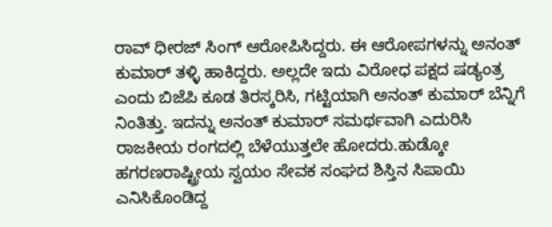ರಾವ್ ಧೀರಜ್ ಸಿಂಗ್ ಆರೋಪಿಸಿದ್ದರು. ಈ ಆರೋಪಗಳನ್ನು ಅನಂತ್ ಕುಮಾರ್ ತಳ್ಳಿ ಹಾಕಿದ್ದರು. ಅಲ್ಲದೇ ಇದು ವಿರೋಧ ಪಕ್ಷದ ಷಡ್ಯಂತ್ರ ಎಂದು ಬಿಜೆಪಿ ಕೂಡ ತಿರಸ್ಕರಿಸಿ, ಗಟ್ಟಿಯಾಗಿ ಅನಂತ್ ಕುಮಾರ್ ಬೆನ್ನಿಗೆ ನಿಂತಿತ್ತು. ಇದನ್ನು ಅನಂತ್ ಕುಮಾರ್ ಸಮರ್ಥವಾಗಿ ಎದುರಿಸಿ ರಾಜಕೀಯ ರಂಗದಲ್ಲಿ ಬೆಳೆಯುತ್ತಲೇ ಹೋದರು.ಹುಡ್ಕೋ ಹಗರಣರಾಷ್ಟ್ರೀಯ ಸ್ವಯಂ ಸೇವಕ ಸಂಘದ ಶಿಸ್ತಿನ ಸಿಪಾಯಿ ಎನಿಸಿಕೊಂಡಿದ್ದ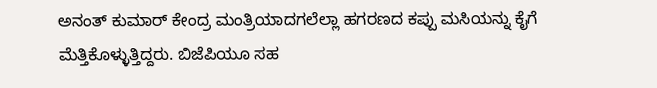ಅನಂತ್ ಕುಮಾರ್ ಕೇಂದ್ರ ಮಂತ್ರಿಯಾದಗಲೆಲ್ಲಾ ಹಗರಣದ ಕಪ್ಪು ಮಸಿಯನ್ನು ಕೈಗೆ ಮೆತ್ತಿಕೊಳ್ಳುತ್ತಿದ್ದರು. ಬಿಜೆಪಿಯೂ ಸಹ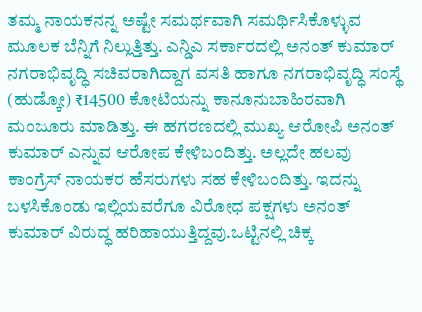ತಮ್ಮ ನಾಯಕನನ್ನ ಅಷ್ಟೇ ಸಮರ್ಥವಾಗಿ ಸಮರ್ಥಿಸಿಕೊಳ್ಳುವ ಮೂಲಕ ಬೆನ್ನಿಗೆ ನಿಲ್ಲುತ್ತಿತ್ತು. ಎನ್ಡಿಎ ಸರ್ಕಾರದಲ್ಲಿ ಅನಂತ್ ಕುಮಾರ್ ನಗರಾಭಿವೃದ್ಧಿ ಸಚಿವರಾಗಿದ್ದಾಗ ವಸತಿ ಹಾಗೂ ನಗರಾಭಿವೃದ್ಧಿ ಸಂಸ್ಥೆ (ಹುಡ್ಕೋ) ₹14500 ಕೋಟಿಯನ್ನು ಕಾನೂನುಬಾಹಿರವಾಗಿ ಮಂಜೂರು ಮಾಡಿತ್ತು. ಈ ಹಗರಣದಲ್ಲಿ ಮುಖ್ಯ ಆರೋಪಿ ಅನಂತ್ ಕುಮಾರ್ ಎನ್ನುವ ಆರೋಪ ಕೇಳಿಬಂದಿತ್ತು. ಅಲ್ಲದೇ ಹಲವು ಕಾಂಗ್ರೆಸ್ ನಾಯಕರ ಹೆಸರುಗಳು ಸಹ ಕೇಳಿಬಂದಿತ್ತು. ಇದನ್ನು ಬಳಸಿಕೊಂಡು ಇಲ್ಲಿಯವರೆಗೂ ವಿರೋಧ ಪಕ್ಷಗಳು ಅನಂತ್ ಕುಮಾರ್ ವಿರುದ್ಧ ಹರಿಹಾಯುತ್ತಿದ್ದವು.ಒಟ್ಟಿನಲ್ಲಿ ಚಿಕ್ಕ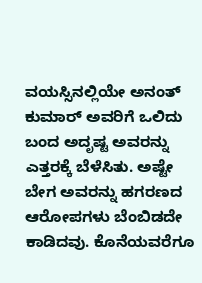ವಯಸ್ಸಿನಲ್ಲಿಯೇ ಅನಂತ್ ಕುಮಾರ್ ಅವರಿಗೆ ಒಲಿದು ಬಂದ ಅದೃಷ್ಟ ಅವರನ್ನು ಎತ್ತರಕ್ಕೆ ಬೆಳೆಸಿತು. ಅಷ್ಟೇ ಬೇಗ ಅವರನ್ನು ಹಗರಣದ ಆರೋಪಗಳು ಬೆಂಬಿಡದೇ ಕಾಡಿದವು. ಕೊನೆಯವರೆಗೂ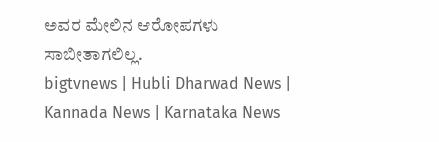ಅವರ ಮೇಲಿನ ಆರೋಪಗಳು ಸಾಬೀತಾಗಲಿಲ್ಲ.
bigtvnews | Hubli Dharwad News | Kannada News | Karnataka News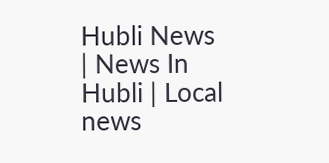Hubli News | News In Hubli | Local news